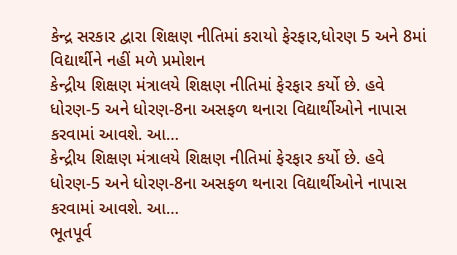કેન્દ્ર સરકાર દ્વારા શિક્ષણ નીતિમાં કરાયો ફેરફાર,ધોરણ 5 અને 8માં વિદ્યાર્થીને નહીં મળે પ્રમોશન
કેન્દ્રીય શિક્ષણ મંત્રાલયે શિક્ષણ નીતિમાં ફેરફાર કર્યો છે. હવે ધોરણ-5 અને ધોરણ-8ના અસફળ થનારા વિદ્યાર્થીઓને નાપાસ કરવામાં આવશે. આ…
કેન્દ્રીય શિક્ષણ મંત્રાલયે શિક્ષણ નીતિમાં ફેરફાર કર્યો છે. હવે ધોરણ-5 અને ધોરણ-8ના અસફળ થનારા વિદ્યાર્થીઓને નાપાસ કરવામાં આવશે. આ…
ભૂતપૂર્વ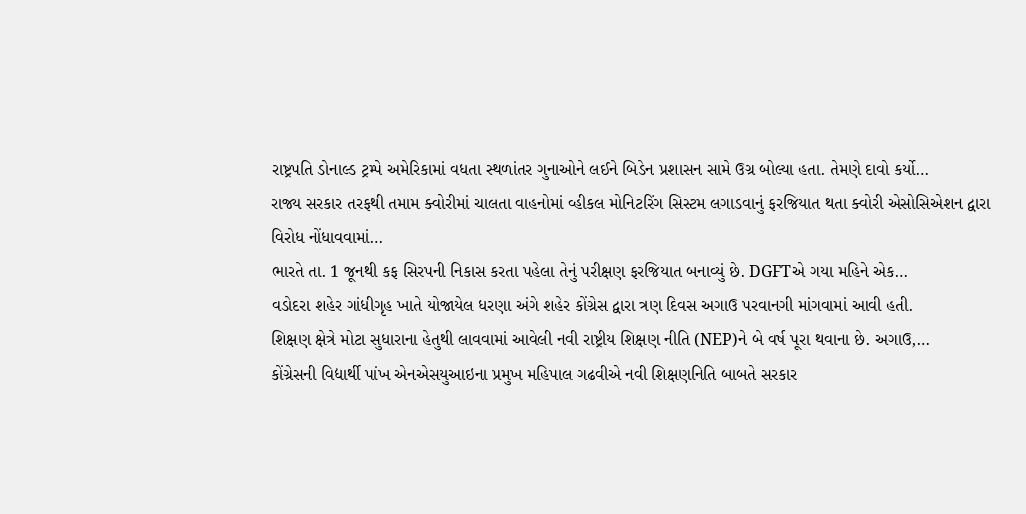રાષ્ટ્રપતિ ડોનાલ્ડ ટ્રમ્પે અમેરિકામાં વધતા સ્થળાંતર ગુનાઓને લઈને બિડેન પ્રશાસન સામે ઉગ્ર બોલ્યા હતા. તેમણે દાવો કર્યો…
રાજ્ય સરકાર તરફથી તમામ ક્વોરીમાં ચાલતા વાહનોમાં વ્હીકલ મોનિટરિંગ સિસ્ટમ લગાડવાનું ફરજિયાત થતા ક્વોરી એસોસિએશન દ્વારા વિરોધ નોંધાવવામાં…
ભારતે તા. 1 જૂનથી કફ સિરપની નિકાસ કરતા પહેલા તેનું પરીક્ષણ ફરજિયાત બનાવ્યું છે. DGFTએ ગયા મહિને એક…
વડોદરા શહેર ગાંધીગૃહ ખાતે યોજાયેલ ધરણા અંગે શહેર કોંગ્રેસ દ્વારા ત્રણ દિવસ અગાઉ પરવાનગી માંગવામાં આવી હતી.
શિક્ષણ ક્ષેત્રે મોટા સુધારાના હેતુથી લાવવામાં આવેલી નવી રાષ્ટ્રીય શિક્ષણ નીતિ (NEP)ને બે વર્ષ પૂરા થવાના છે. અગાઉ,…
કોંગ્રેસની વિદ્યાર્થી પાંખ એનએસયુઆઇના પ્રમુખ મહિપાલ ગઢવીએ નવી શિક્ષણનિતિ બાબતે સરકાર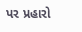પર પ્રહારો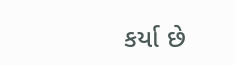કર્યા છે